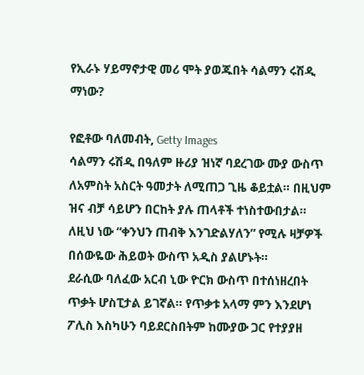የኢራኑ ሃይማኖታዊ መሪ ሞት ያወጁበት ሳልማን ሩሽዲ ማነው?

የፎቶው ባለመብት, Getty Images
ሳልማን ሩሽዲ በዓለም ዙሪያ ዝነኛ ባደረገው ሙያ ውስጥ ለአምስት አስርት ዓመታት ለሚጠጋ ጊዜ ቆይቷል። በዚህም ዝና ብቻ ሳይሆን በርከት ያሉ ጠላቶች ተነስተውበታል።
ለዚህ ነው “ቀንህን ጠብቅ እንገድልሃለን” የሚሉ ዛቻዎች በሰውዬው ሕይወት ውስጥ አዲስ ያልሆኑት።
ደራሲው ባለፈው አርብ ኒው ዮርክ ውስጥ በተሰነዘረበት ጥቃት ሆስፒታል ይገኛል። የጥቃቱ አላማ ምን እንደሆነ ፖሊስ እስካሁን ባይደርስበትም ከሙያው ጋር የተያያዘ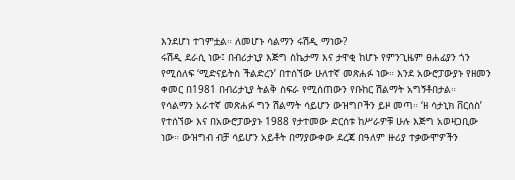እንደሆነ ተገምቷል። ለመሆኑ ሳልማን ሩሽዲ ማነው?
ሩሽዲ ደራሲ ነው፤ በብሪታኒያ እጅግ ስኬታማ እና ታዋቂ ከሆኑ የምንጊዜም ፀሐፊያን ጎን የሚሰለፍ ‘ሚድናይትስ ችልድረን’ በተሰኘው ሁለተኛ መጽሐፉ ነው። እንደ አውሮፓውያኑ የዘመን ቀመር በ1981 በብሪታኒያ ትልቅ ስፍራ የሚሰጠውን የቡከር ሽልማት አግኝቶበታል።
የሳልማን አራተኛ መጽሐፉ ግን ሽልማት ሳይሆን ውዝግቦችን ይዞ መጣ። ‘ዘ ሳታኒክ ቨርሰስ’ የተሰኘው እና በአውሮፓውያኑ 1988 የታተመው ድርሰቱ ከሥራዎቹ ሁሉ እጅግ አወዛጋቢው ነው። ውዝግብ ብቻ ሳይሆን አይቶት በማያውቀው ደረጃ በዓለም ዙሪያ ተቃውሞዎችን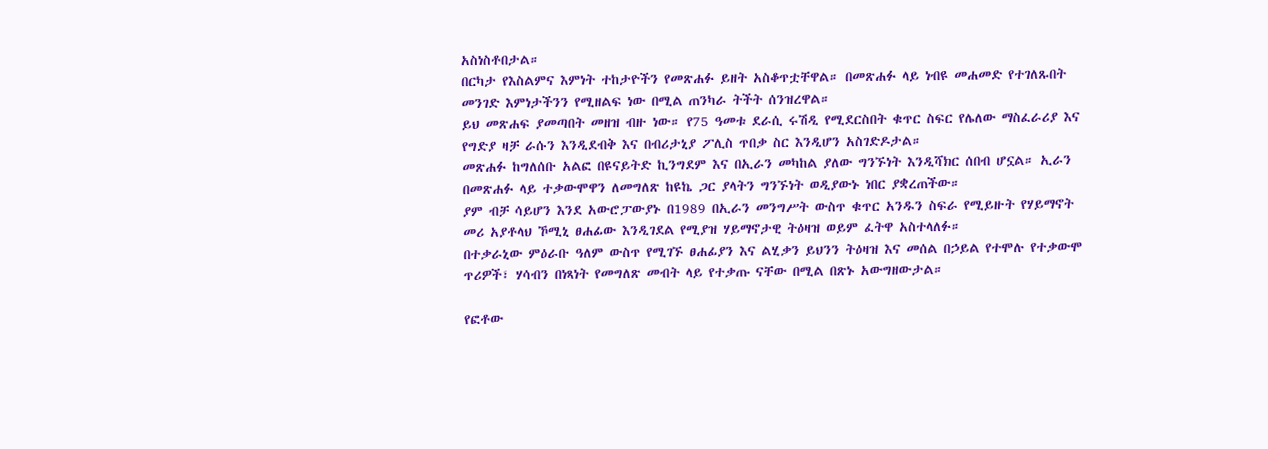አስነስቶበታል።
በርካታ የእስልምና እምነት ተከታዮችን የመጽሐፉ ይዘት አስቆጥቷቸዋል። በመጽሐፉ ላይ ነብዩ መሐመድ የተገለጹበት መንገድ እምነታችንን የሚዘልፍ ነው በሚል ጠንካራ ትችት ሰንዝረዋል።
ይህ መጽሐፍ ያመጣበት መዘዝ ብዙ ነው። የ75 ዓመቱ ደራሲ ሩሽዲ የሚደርስበት ቁጥር ስፍር የሌለው ማስፈራሪያ እና የግድያ ዛቻ ራሱን እንዲደብቅ እና በብሪታኒያ ፖሊስ ጥበቃ ስር እንዲሆን አስገድዶታል።
መጽሐፉ ከግለሰቡ አልፎ በዩናይትድ ኪንግደም እና በኢራን መካከል ያለው ግንኙነት እንዲሻክር ሰበብ ሆኗል። ኢራን በመጽሐፉ ላይ ተቃውሞዋን ለመግለጽ ከዩኬ ጋር ያላትን ግንኙነት ወዲያውኑ ነበር ያቋረጠችው።
ያም ብቻ ሳይሆን እንደ አውሮፓውያኑ በ1989 በኢራን መንግሥት ውስጥ ቁጥር አንዱን ስፍራ የሚይዙት የሃይማኖት መሪ አያቶላህ ኾሚኒ ፀሐፊው እንዲገደል የሚያዝ ሃይማኖታዊ ትዕዛዝ ወይም ፈትዋ አስተላለፉ።
በተቃራኒው ምዕራቡ ዓለም ውስጥ የሚገኙ ፀሐፊያን እና ልሂቃን ይህንን ትዕዛዝ እና መሰል በኃይል የተሞሉ የተቃውሞ ጥሪዎች፣ ሃሳብን በነጻነት የመግለጽ መብት ላይ የተቃጡ ናቸው በሚል በጽኑ አውግዘውታል።

የፎቶው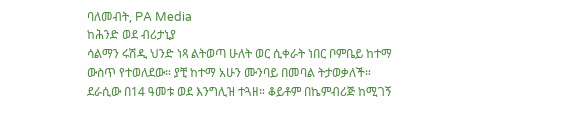ባለመብት, PA Media
ከሕንድ ወደ ብሪታኒያ
ሳልማን ሩሽዲ ህንድ ነጻ ልትወጣ ሁለት ወር ሲቀራት ነበር ቦምቤይ ከተማ ውስጥ የተወለደው። ያቺ ከተማ አሁን ሙንባይ በመባል ትታወቃለች።
ደራሲው በ14 ዓመቱ ወደ እንግሊዝ ተጓዘ። ቆይቶም በኬምብሪጅ ከሚገኝ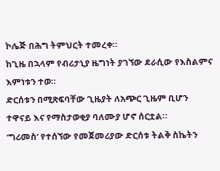ኮሌጅ በሕግ ትምህርት ተመረቀ።
ከጊዜ በኋላም የብሪታኒያ ዜግነት ያገኘው ደራሲው የእስልምና እምነቱን ተወ።
ድርሰቱን በሚጽፍባቸው ጊዜያት ለአጭር ጊዜም ቢሆን ተዋናይ እና የማስታወቂያ ባለሙያ ሆኖ ሰርቷል።
‘ግሪመስ’ የተሰኘው የመጀመሪያው ድርሰቱ ትልቅ ስኬትን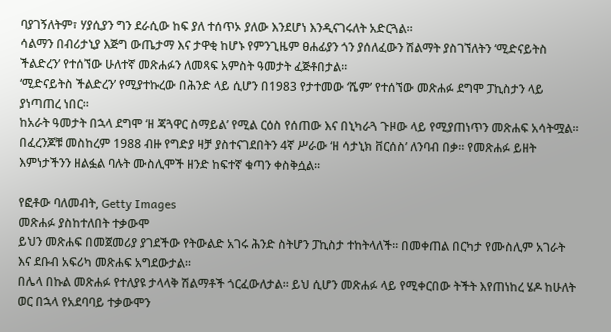ባያገኝለትም፣ ሃያሲያን ግን ደራሲው ከፍ ያለ ተሰጥኦ ያለው እንደሆነ እንዲናገሩለት አድርጓል።
ሳልማን በብሪታኒያ እጅግ ውጤታማ እና ታዋቂ ከሆኑ የምንጊዜም ፀሐፊያን ጎን ያሰለፈውን ሽልማት ያስገኘለትን ‘ሚድናይትስ ችልድረን’ የተሰኘው ሁለተኛ መጽሐፉን ለመጻፍ አምስት ዓመታት ፈጅቶበታል።
‘ሚድናይትስ ችልድረን’ የሚያተኩረው በሕንድ ላይ ሲሆን በ1983 የታተመው ‘ሼም’ የተሰኘው መጽሐፉ ደግሞ ፓኪስታን ላይ ያነጣጠረ ነበር።
ከአራት ዓመታት በኋላ ደግሞ ‘ዘ ጃጓዋር ስማይል’ የሚል ርዕስ የሰጠው እና በኒካራጓ ጉዞው ላይ የሚያጠነጥን መጽሐፍ አሳትሟል።
በፈረንጆቹ መስከረም 1988 ብዙ የግድያ ዛቻ ያስተናገደበትን 4ኛ ሥራው ‘ዘ ሳታኒክ ቨርሰስ’ ለንባብ በቃ። የመጽሐፉ ይዘት እምነታችንን ዘልፏል ባሉት ሙስሊሞች ዘንድ ከፍተኛ ቁጣን ቀስቅሷል።

የፎቶው ባለመብት, Getty Images
መጽሐፉ ያስከተለበት ተቃውሞ
ይህን መጽሐፍ በመጀመሪያ ያገደችው የትውልድ አገሩ ሕንድ ስትሆን ፓኪስታ ተከትላለች። በመቀጠል በርካታ የሙስሊም አገራት እና ደቡብ አፍሪካ መጽሐፍ አግደውታል።
በሌላ በኩል መጽሐፉ የተለያዩ ታላላቅ ሽልማቶች ጎርፈውለታል። ይህ ሲሆን መጽሐፉ ላይ የሚቀርበው ትችት እየጠነከረ ሄዶ ከሁለት ወር በኋላ የአደባባይ ተቃውሞን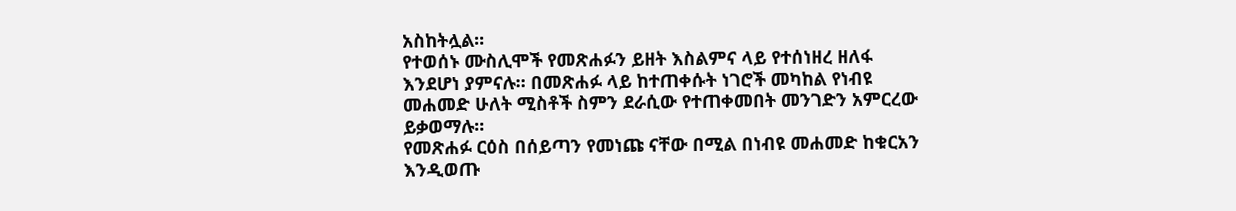አስከትሏል።
የተወሰኑ ሙስሊሞች የመጽሐፉን ይዘት እስልምና ላይ የተሰነዘረ ዘለፋ እንደሆነ ያምናሉ። በመጽሐፉ ላይ ከተጠቀሱት ነገሮች መካከል የነብዩ መሐመድ ሁለት ሚስቶች ስምን ደራሲው የተጠቀመበት መንገድን አምርረው ይቃወማሉ።
የመጽሐፉ ርዕስ በሰይጣን የመነጩ ናቸው በሚል በነብዩ መሐመድ ከቁርአን እንዲወጡ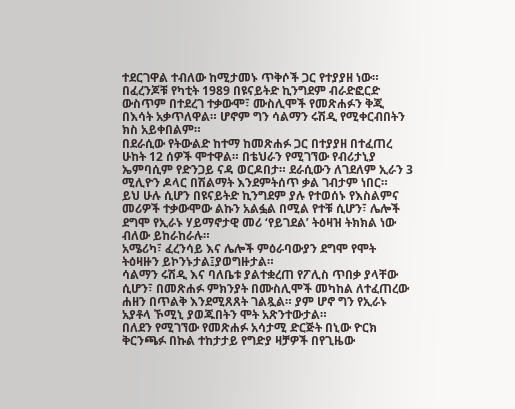ተደርገዋል ተብለው ከሚታመኑ ጥቅሶች ጋር የተያያዘ ነው።
በፈረንጆቹ የካቲት 1989 በዩናይትድ ኪንግደም ብራድፎርድ ውስጥም በተደረገ ተቃውሞ፣ ሙስሊሞች የመጽሐፉን ቅጂ በእሳት አቃጥለዋል። ሆኖም ግን ሳልማን ሩሽዲ የሚቀርብበትን ክስ አይቀበልም።
በደራሲው የትውልድ ከተማ ከመጽሐፉ ጋር በተያያዘ በተፈጠረ ሁከት 12 ሰዎች ሞተዋል። በቴህራን የሚገኘው የብሪታኒያ ኤምባሲም የድንጋይ ናዳ ወርዶበታ። ደራሲውን ለገደለም ኢራን 3 ሚሊዮን ዶላር በሽልማት እንደምትሰጥ ቃል ገብታም ነበር።
ይህ ሁሉ ሲሆን በዩናይትድ ኪንግደም ያሉ የተወሰኑ የእስልምና መሪዎች ተቃውሞው ልኩን አልፏል በሚል የተቹ ሲሆን፣ ሌሎች ደግሞ የኢራኑ ሃይማኖታዊ መሪ ‘የይገደል’ ትዕዛዝ ትክክል ነው ብለው ይከራከራሉ።
አሜሪካ፣ ፈረንሳይ እና ሌሎች ምዕራባውያን ደግሞ የሞት ትዕዛዙን ይኮንኑታል፤ያወግዙታል።
ሳልማን ሩሽዲ እና ባለቤቱ ያልተቋረጠ የፖሊስ ጥበቃ ያላቸው ሲሆን፣ በመጽሐፉ ምክንያት በሙስሊሞች መካከል ለተፈጠረው ሐዘን በጥልቅ እንደሚጸጸት ገልጿል። ያም ሆኖ ግን የኢራኑ አያቶላ ኾሚኒ ያወጁበትን ሞት አጽንተውታል።
በለደን የሚገኘው የመጽሐፉ አሳታሚ ድርጅት በኒው ዮርክ ቅርንጫፉ በኩል ተከታታይ የግድያ ዛቻዎች በየጊዜው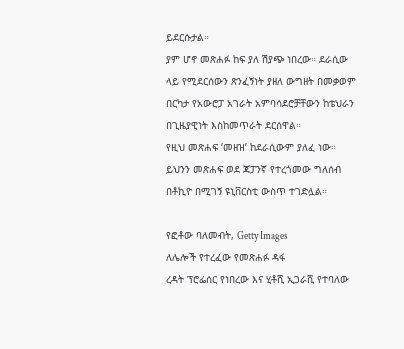ይደርሱታል።
ያም ሆኖ መጽሐፉ ከፍ ያለ ሽያጭ ነበረው። ደራሲው ላይ የሚደርሰውን ጽንፈኝነት ያዘለ ውግዘት በመቃወም በርካታ የአውሮፓ አገራት አምባሳደሮቻቸውን ከቴህራን በጊዜያዊነት እስከመጥራት ደርሰዋል።
የዚህ መጽሐፍ ‘መዘዝ’ ከደራሲውም ያለፈ ነው። ይህንን መጽሐፍ ወደ ጃፓንኛ የተረጎመው ግለሰብ በቶኪዮ በሚገኝ ዩኒቨርስቲ ውስጥ ተገድሏል።

የፎቶው ባለመብት, Getty Images
ለሌሎች የተረፈው የመጽሐፉ ዳፋ
ረዳት ፕሮፌሰር የነበረው እና ሂቶሺ ኢጋራሺ የተባለው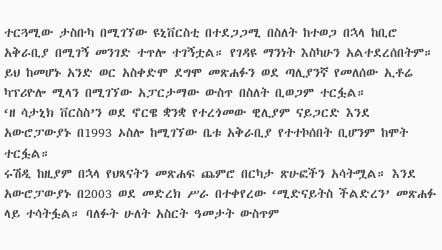ተርጓሚው ታስቡካ በሚገኘው ዩኒቨርስቲ በተደጋጋሚ በስለት ከተወጋ በኋላ ከቢሮ አቅራቢያ በሚገኝ መንገድ ተጥሎ ተገኝቷል። የገዳዩ ማንነት እስካሁን አልተደረሰበትም።
ይህ ከመሆኑ አንድ ወር አስቀድሞ ደግሞ መጽሐፉን ወደ ጣሊያንኛ የመለሰው ኢቶሬ ካፕሪዮሎ ሚላን በሚገኘው አፓርታማው ውስጥ በስለት ቢወጋም ተርፏል።
‘ዘ ሳታኒክ ቨርስስ’ን ወደ ኖርዌ ቋንቋ የተረጎመው ዊሊያም ናይጋርድ እንደ አውሮፓውያኑ በ1993 ኦስሎ ከሚገኘው ቤቱ አቅራቢያ የተተኮሰበት ቢሆንም ከሞት ተርፏል።
ሩሽዲ ከዚያም በኋላ የህጻናትን መጽሐፍ ጨምሮ በርካታ ጽሁፎችን አሳትሟል። እንደ አውሮፓውያኑ በ2003 ወደ መድረክ ሥራ በተቀየረው ‘ሚድናይትስ ችልድረን’ መጽሐፉ ላይ ተሳትፏል። ባለፉት ሁለት አስርት ዓመታት ውስጥም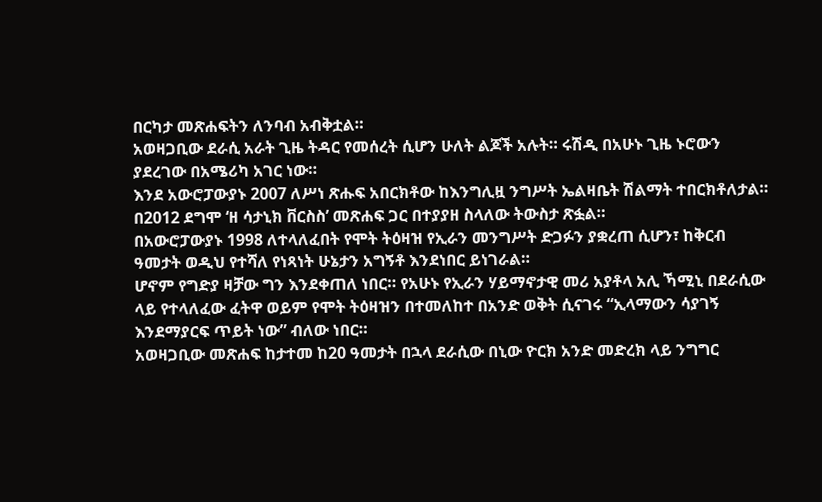በርካታ መጽሐፍትን ለንባብ አብቅቷል።
አወዛጋቢው ደራሲ አራት ጊዜ ትዳር የመሰረት ሲሆን ሁለት ልጆች አሉት። ሩሽዲ በአሁኑ ጊዜ ኑሮውን ያደረገው በአሜሪካ አገር ነው።
እንደ አውሮፓውያኑ 2007 ለሥነ ጽሑፍ አበርክቶው ከእንግሊዟ ንግሥት ኤልዛቤት ሽልማት ተበርክቶለታል።
በ2012 ደግሞ ‘ዘ ሳታኒክ ቨርስስ’ መጽሐፍ ጋር በተያያዘ ስላለው ትውስታ ጽፏል።
በአውሮፓውያኑ 1998 ለተላለፈበት የሞት ትዕዛዝ የኢራን መንግሥት ድጋፉን ያቋረጠ ሲሆን፣ ከቅርብ ዓመታት ወዲህ የተሻለ የነጻነት ሁኔታን አግኝቶ እንደነበር ይነገራል።
ሆኖም የግድያ ዛቻው ግን እንደቀጠለ ነበር። የአሁኑ የኢራን ሃይማኖታዊ መሪ አያቶላ አሊ ኻሚኒ በደራሲው ላይ የተላለፈው ፈትዋ ወይም የሞት ትዕዛዝን በተመለከተ በአንድ ወቅት ሲናገሩ “ኢላማውን ሳያገኝ እንደማያርፍ ጥይት ነው” ብለው ነበር።
አወዛጋቢው መጽሐፍ ከታተመ ከ20 ዓመታት በኋላ ደራሲው በኒው ዮርክ አንድ መድረክ ላይ ንግግር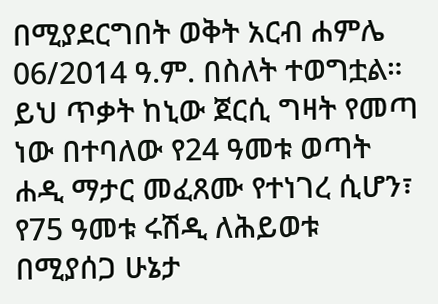በሚያደርግበት ወቅት አርብ ሐምሌ 06/2014 ዓ.ም. በስለት ተወግቷል።
ይህ ጥቃት ከኒው ጀርሲ ግዛት የመጣ ነው በተባለው የ24 ዓመቱ ወጣት ሐዲ ማታር መፈጸሙ የተነገረ ሲሆን፣ የ75 ዓመቱ ሩሽዲ ለሕይወቱ በሚያሰጋ ሁኔታ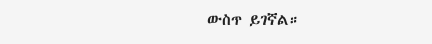ውስጥ ይገኛል።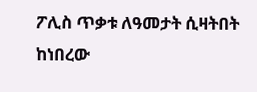ፖሊስ ጥቃቱ ለዓመታት ሲዛትበት ከነበረው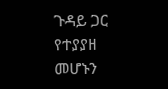ጉዳይ ጋር የተያያዘ መሆኑን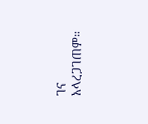ገና አላረጋገጠም።